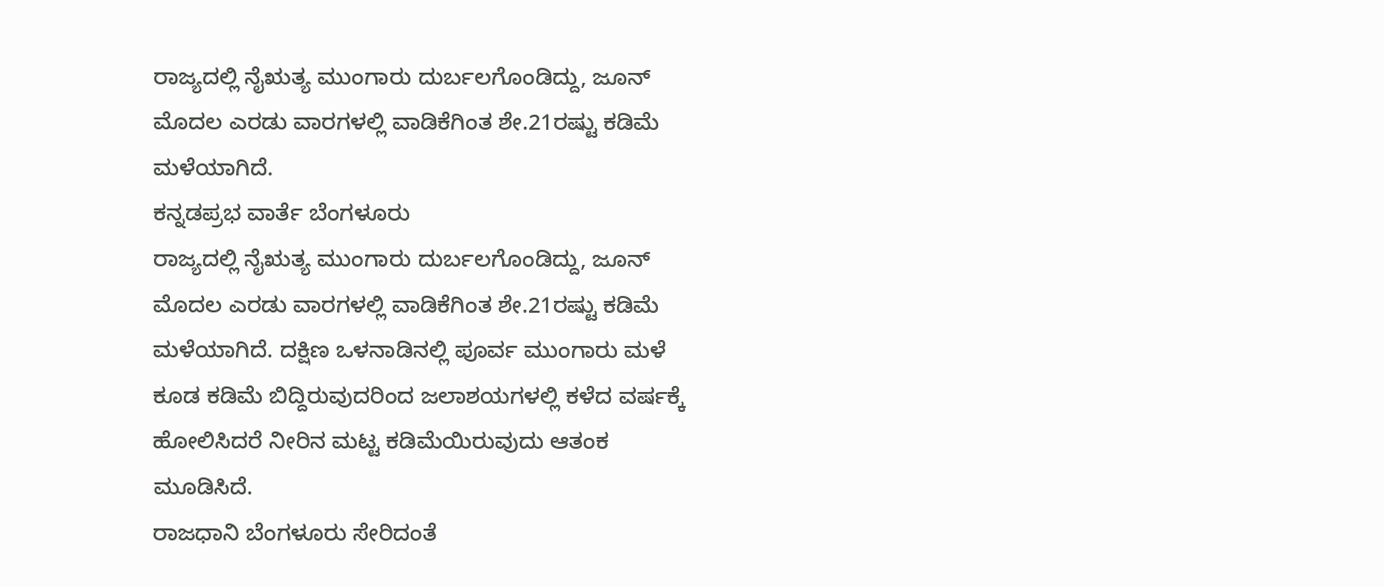ರಾಜ್ಯದಲ್ಲಿ ನೈಋತ್ಯ ಮುಂಗಾರು ದುರ್ಬಲಗೊಂಡಿದ್ದು, ಜೂನ್ ಮೊದಲ ಎರಡು ವಾರಗಳಲ್ಲಿ ವಾಡಿಕೆಗಿಂತ ಶೇ.21ರಷ್ಟು ಕಡಿಮೆ ಮಳೆಯಾಗಿದೆ.
ಕನ್ನಡಪ್ರಭ ವಾರ್ತೆ ಬೆಂಗಳೂರು
ರಾಜ್ಯದಲ್ಲಿ ನೈಋತ್ಯ ಮುಂಗಾರು ದುರ್ಬಲಗೊಂಡಿದ್ದು, ಜೂನ್ ಮೊದಲ ಎರಡು ವಾರಗಳಲ್ಲಿ ವಾಡಿಕೆಗಿಂತ ಶೇ.21ರಷ್ಟು ಕಡಿಮೆ ಮಳೆಯಾಗಿದೆ. ದಕ್ಷಿಣ ಒಳನಾಡಿನಲ್ಲಿ ಪೂರ್ವ ಮುಂಗಾರು ಮಳೆ ಕೂಡ ಕಡಿಮೆ ಬಿದ್ದಿರುವುದರಿಂದ ಜಲಾಶಯಗಳಲ್ಲಿ ಕಳೆದ ವರ್ಷಕ್ಕೆ ಹೋಲಿಸಿದರೆ ನೀರಿನ ಮಟ್ಟ ಕಡಿಮೆಯಿರುವುದು ಆತಂಕ ಮೂಡಿಸಿದೆ.
ರಾಜಧಾನಿ ಬೆಂಗಳೂರು ಸೇರಿದಂತೆ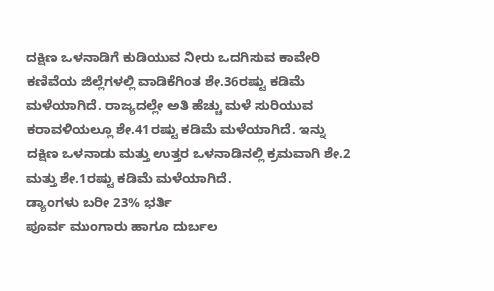ದಕ್ಷಿಣ ಒಳನಾಡಿಗೆ ಕುಡಿಯುವ ನೀರು ಒದಗಿಸುವ ಕಾವೇರಿ ಕಣಿವೆಯ ಜಿಲ್ಲೆಗಳಲ್ಲಿ ವಾಡಿಕೆಗಿಂತ ಶೇ.36ರಷ್ಟು ಕಡಿಮೆ ಮಳೆಯಾಗಿದೆ. ರಾಜ್ಯದಲ್ಲೇ ಅತಿ ಹೆಚ್ಚು ಮಳೆ ಸುರಿಯುವ ಕರಾವಳಿಯಲ್ಲೂ ಶೇ.41ರಷ್ಟು ಕಡಿಮೆ ಮಳೆಯಾಗಿದೆ. ಇನ್ನು ದಕ್ಷಿಣ ಒಳನಾಡು ಮತ್ತು ಉತ್ತರ ಒಳನಾಡಿನಲ್ಲಿ ಕ್ರಮವಾಗಿ ಶೇ.2 ಮತ್ತು ಶೇ.1ರಷ್ಟು ಕಡಿಮೆ ಮಳೆಯಾಗಿದೆ.
ಡ್ಯಾಂಗಳು ಬರೀ 23% ಭರ್ತಿ
ಪೂರ್ವ ಮುಂಗಾರು ಹಾಗೂ ದುರ್ಬಲ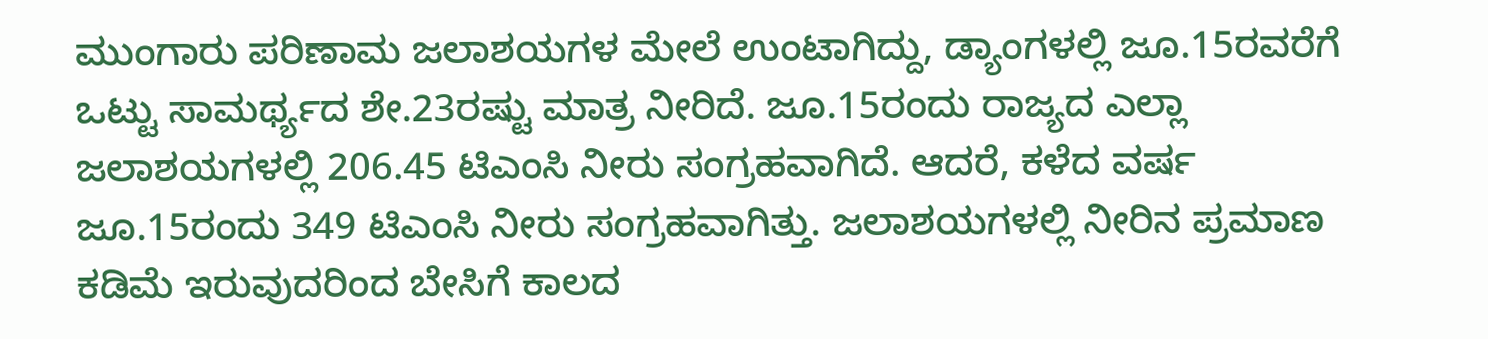ಮುಂಗಾರು ಪರಿಣಾಮ ಜಲಾಶಯಗಳ ಮೇಲೆ ಉಂಟಾಗಿದ್ದು, ಡ್ಯಾಂಗಳಲ್ಲಿ ಜೂ.15ರವರೆಗೆ ಒಟ್ಟು ಸಾಮರ್ಥ್ಯದ ಶೇ.23ರಷ್ಟು ಮಾತ್ರ ನೀರಿದೆ. ಜೂ.15ರಂದು ರಾಜ್ಯದ ಎಲ್ಲಾ ಜಲಾಶಯಗಳಲ್ಲಿ 206.45 ಟಿಎಂಸಿ ನೀರು ಸಂಗ್ರಹವಾಗಿದೆ. ಆದರೆ, ಕಳೆದ ವರ್ಷ ಜೂ.15ರಂದು 349 ಟಿಎಂಸಿ ನೀರು ಸಂಗ್ರಹವಾಗಿತ್ತು. ಜಲಾಶಯಗಳಲ್ಲಿ ನೀರಿನ ಪ್ರಮಾಣ ಕಡಿಮೆ ಇರುವುದರಿಂದ ಬೇಸಿಗೆ ಕಾಲದ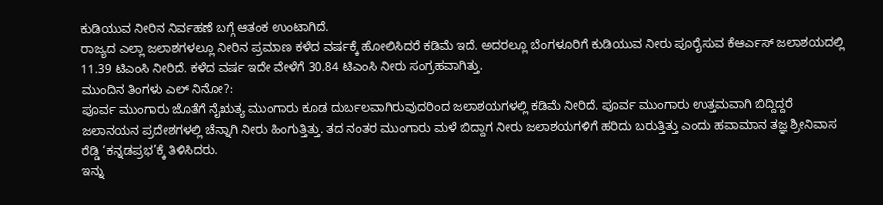ಕುಡಿಯುವ ನೀರಿನ ನಿರ್ವಹಣೆ ಬಗ್ಗೆ ಆತಂಕ ಉಂಟಾಗಿದೆ.
ರಾಜ್ಯದ ಎಲ್ಲಾ ಜಲಾಶಗಳಲ್ಲೂ ನೀರಿನ ಪ್ರಮಾಣ ಕಳೆದ ವರ್ಷಕ್ಕೆ ಹೋಲಿಸಿದರೆ ಕಡಿಮೆ ಇದೆ. ಅದರಲ್ಲೂ ಬೆಂಗಳೂರಿಗೆ ಕುಡಿಯುವ ನೀರು ಪೂರೈಸುವ ಕೆಆರ್ಎಸ್ ಜಲಾಶಯದಲ್ಲಿ 11.39 ಟಿಎಂಸಿ ನೀರಿದೆ. ಕಳೆದ ವರ್ಷ ಇದೇ ವೇಳೆಗೆ 30.84 ಟಿಎಂಸಿ ನೀರು ಸಂಗ್ರಹವಾಗಿತ್ತು.
ಮುಂದಿನ ತಿಂಗಳು ಎಲ್ ನಿನೋ?:
ಪೂರ್ವ ಮುಂಗಾರು ಜೊತೆಗೆ ನೈಋತ್ಯ ಮುಂಗಾರು ಕೂಡ ದುರ್ಬಲವಾಗಿರುವುದರಿಂದ ಜಲಾಶಯಗಳಲ್ಲಿ ಕಡಿಮೆ ನೀರಿದೆ. ಪೂರ್ವ ಮುಂಗಾರು ಉತ್ತಮವಾಗಿ ಬಿದ್ದಿದ್ದರೆ ಜಲಾನಯನ ಪ್ರದೇಶಗಳಲ್ಲಿ ಚೆನ್ನಾಗಿ ನೀರು ಹಿಂಗುತ್ತಿತ್ತು. ತದ ನಂತರ ಮುಂಗಾರು ಮಳೆ ಬಿದ್ದಾಗ ನೀರು ಜಲಾಶಯಗಳಿಗೆ ಹರಿದು ಬರುತ್ತಿತ್ತು ಎಂದು ಹವಾಮಾನ ತಜ್ಞ ಶ್ರೀನಿವಾಸ ರೆಡ್ಡಿ ‘ಕನ್ನಡಪ್ರಭ’ಕ್ಕೆ ತಿಳಿಸಿದರು.
ಇನ್ನು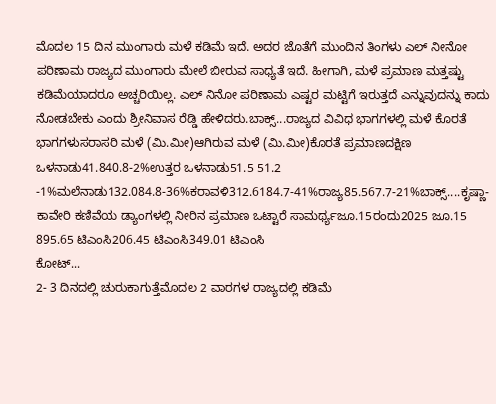ಮೊದಲ 15 ದಿನ ಮುಂಗಾರು ಮಳೆ ಕಡಿಮೆ ಇದೆ. ಅದರ ಜೊತೆಗೆ ಮುಂದಿನ ತಿಂಗಳು ಎಲ್ ನೀನೋ ಪರಿಣಾಮ ರಾಜ್ಯದ ಮುಂಗಾರು ಮೇಲೆ ಬೀರುವ ಸಾಧ್ಯತೆ ಇದೆ. ಹೀಗಾಗಿ, ಮಳೆ ಪ್ರಮಾಣ ಮತ್ತಷ್ಟು ಕಡಿಮೆಯಾದರೂ ಅಚ್ಚರಿಯಿಲ್ಲ. ಎಲ್ ನಿನೋ ಪರಿಣಾಮ ಎಷ್ಟರ ಮಟ್ಟಿಗೆ ಇರುತ್ತದೆ ಎನ್ನುವುದನ್ನು ಕಾದು ನೋಡಬೇಕು ಎಂದು ಶ್ರೀನಿವಾಸ ರೆಡ್ಡಿ ಹೇಳಿದರು.ಬಾಕ್ಸ್...ರಾಜ್ಯದ ವಿವಿಧ ಭಾಗಗಳಲ್ಲಿ ಮಳೆ ಕೊರತೆ
ಭಾಗಗಳುಸರಾಸರಿ ಮಳೆ (ಮಿ.ಮೀ)ಆಗಿರುವ ಮಳೆ (ಮಿ.ಮೀ)ಕೊರತೆ ಪ್ರಮಾಣದಕ್ಷಿಣ ಒಳನಾಡು41.840.8-2%ಉತ್ತರ ಒಳನಾಡು51.5 51.2 -1%ಮಲೆನಾಡು132.084.8-36%ಕರಾವಳಿ312.6184.7-41%ರಾಜ್ಯ85.567.7-21%ಬಾಕ್ಸ್....ಕೃಷ್ಣಾ- ಕಾವೇರಿ ಕಣಿವೆಯ ಡ್ಯಾಂಗಳಲ್ಲಿ ನೀರಿನ ಪ್ರಮಾಣ ಒಟ್ಟಾರೆ ಸಾಮರ್ಥ್ಯಜೂ.15ರಂದು2025 ಜೂ.15
895.65 ಟಿಎಂಸಿ206.45 ಟಿಎಂಸಿ349.01 ಟಿಎಂಸಿ
ಕೋಟ್...
2- 3 ದಿನದಲ್ಲಿ ಚುರುಕಾಗುತ್ತೆಮೊದಲ 2 ವಾರಗಳ ರಾಜ್ಯದಲ್ಲಿ ಕಡಿಮೆ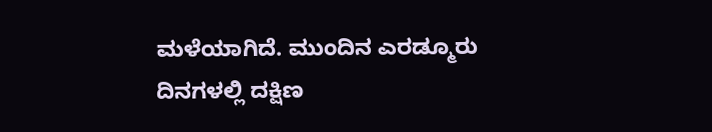ಮಳೆಯಾಗಿದೆ. ಮುಂದಿನ ಎರಡ್ಮೂರು ದಿನಗಳಲ್ಲಿ ದಕ್ಷಿಣ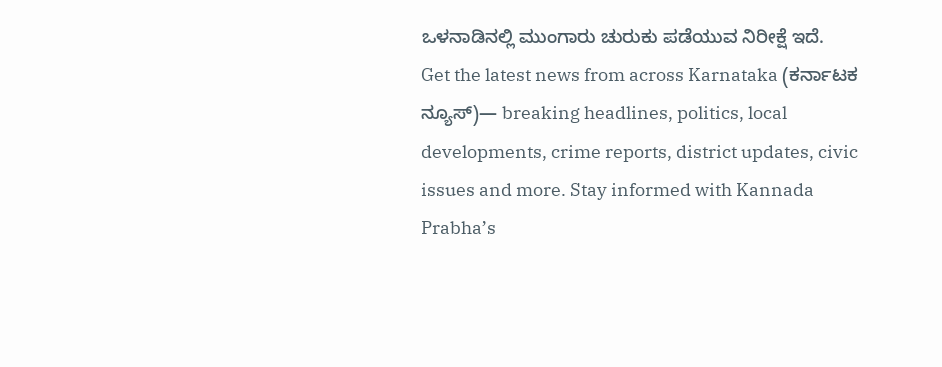ಒಳನಾಡಿನಲ್ಲಿ ಮುಂಗಾರು ಚುರುಕು ಪಡೆಯುವ ನಿರೀಕ್ಷೆ ಇದೆ.
Get the latest news from across Karnataka (ಕರ್ನಾಟಕ ನ್ಯೂಸ್)— breaking headlines, politics, local developments, crime reports, district updates, civic issues and more. Stay informed with Kannada Prabha’s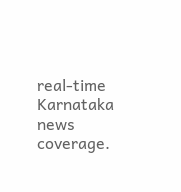real‑time Karnataka news coverage.